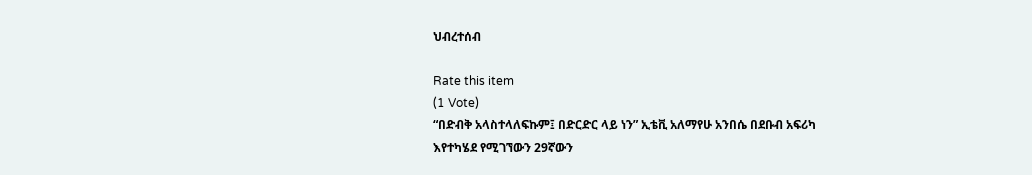ህብረተሰብ

Rate this item
(1 Vote)
“በድብቅ አላስተላለፍኩም፤ በድርድር ላይ ነን” ኢቴቪ አለማየሁ አንበሴ በደቡብ አፍሪካ እየተካሄደ የሚገኘውን 29ኛውን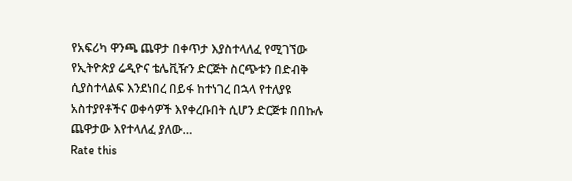የአፍሪካ ዋንጫ ጨዋታ በቀጥታ እያስተላለፈ የሚገኘው የኢትዮጵያ ሬዲዮና ቴሌቪዥን ድርጅት ስርጭቱን በድብቅ ሲያስተላልፍ እንደነበረ በይፋ ከተነገረ በኋላ የተለያዩ አስተያየቶችና ወቀሳዎች እየቀረቡበት ሲሆን ድርጅቱ በበኩሉ ጨዋታው እየተላለፈ ያለው…
Rate this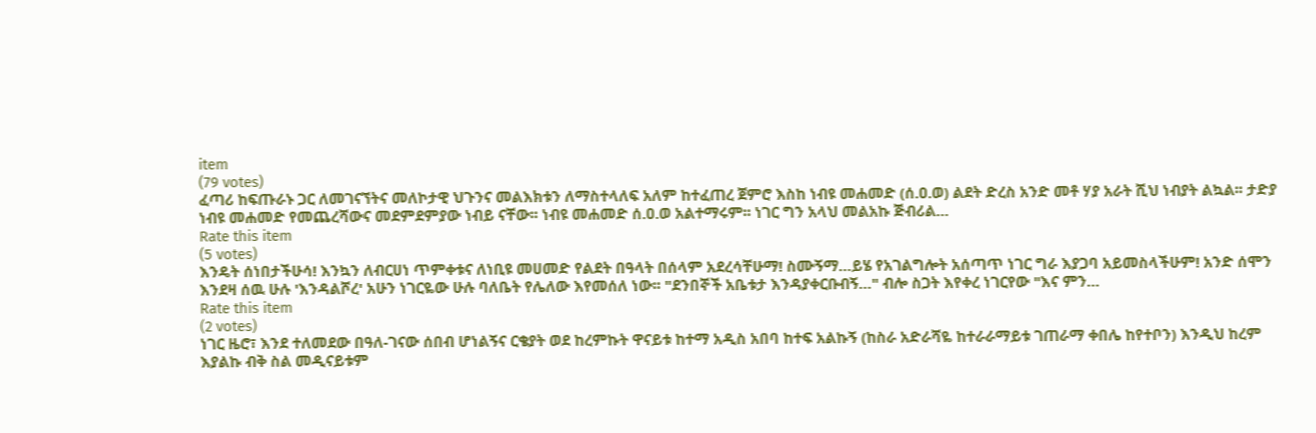item
(79 votes)
ፈጣሪ ከፍጡራኑ ጋር ለመገናኘትና መለኮታዊ ህጉንና መልእክቱን ለማስተላለፍ አለም ከተፈጠረ ጀምሮ እስከ ነብዩ መሐመድ (ሰ.ዐ.ወ) ልደት ድረስ አንድ መቶ ሃያ አራት ሺህ ነብያት ልኳል፡፡ ታድያ ነብዩ መሐመድ የመጨረሻውና መደምደምያው ነብይ ናቸው፡፡ ነብዩ መሐመድ ሰ.ዐ.ወ አልተማሩም፡፡ ነገር ግን አላህ መልአኩ ጅብሪል…
Rate this item
(5 votes)
እንዴት ሰነበታችሁሳ! እንኳን ለብርሀነ ጥምቀቱና ለነቢዩ መሀመድ የልደት በዓላት በሰላም አደረሳቸሁማ! ስሙኝማ…ይሄ የአገልግሎት አሰጣጥ ነገር ግራ እያጋባ አይመስላችሁም! አንድ ሰሞን እንደዛ ሰዉ ሁሉ 'እንዳልሾረ' አሁን ነገርዬው ሁሉ ባለቤት የሌለው እየመሰለ ነው፡፡ "ደንበኞች አቤቱታ እንዳያቀርቡብኝ…" ብሎ ስጋት እየቀረ ነገርየው "እና ምን…
Rate this item
(2 votes)
ነገር ዜሮ፣ እንደ ተለመደው በዓለ-ገናው ሰበብ ሆነልኝና ርቄያት ወደ ከረምኩት ዋናይቱ ከተማ አዲስ አበባ ከተፍ አልኩኝ (ከስራ አድራሻዬ ከተራራማይቱ ገጠራማ ቀበሌ ከየተቦን) እንዲህ ከረም እያልኩ ብቅ ስል መዲናይቱም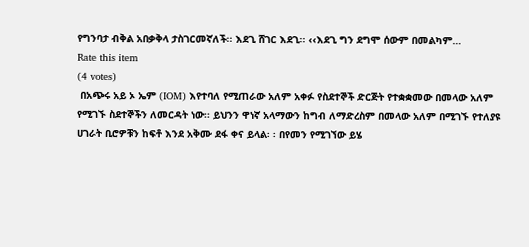የግንባታ ብቅል አበቃቅላ ታስገርመኛለች፡፡ እደጊ ሸገር እደጊ፡፡ ‹‹እደጊ ግን ደግሞ ሰውም በመልካም…
Rate this item
(4 votes)
 በአጭሩ አይ ኦ ኤም (IOM) እየተባለ የሚጠራው አለም አቀፉ የስደተኞች ድርጅት የተቋቋመው በመላው አለም የሚገኙ ስደተኞችን ለመርዳት ነው፡፡ ይህንን ዋነኛ አላማውን ከግብ ለማድረስም በመላው አለም በሚገኙ የተለያዩ ሀገራት ቢሮዎቹን ከፍቶ እንደ አቅሙ ደፋ ቀና ይላል፡ ፡ በየመን የሚገኘው ይሄ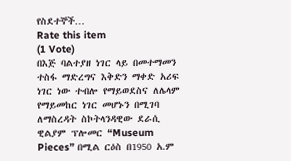የስደተኞች…
Rate this item
(1 Vote)
በእጅ ባልተያዘ ነገር ላይ በመተማመን ተስፋ ማድረግና እቅድን ማቀድ አሪፍ ነገር ነው ተብሎ የማይወደስና ለሌላም የማይመከር ነገር መሆኑን በሚገባ ለማስረዳት ስኮትላንዳዊው ደራሲ ዊልያም ፕሎመር “Museum Pieces” በሚል ርዕስ በ1950 አ.ም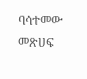ባሳተመው መጽሀፍ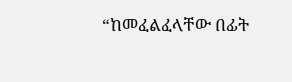“ከመፈልፈላቸው በፊት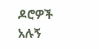ዶሮዎች አሉኝ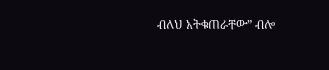ብለህ አትቁጠራቸው” ብሎ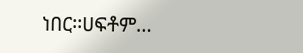ነበር፡፡ሀፍቶም…